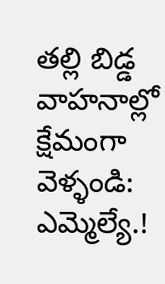తల్లి బిడ్డ వాహనాల్లో క్షేమంగా వెళ్ళండి: ఎమ్మెల్యే.!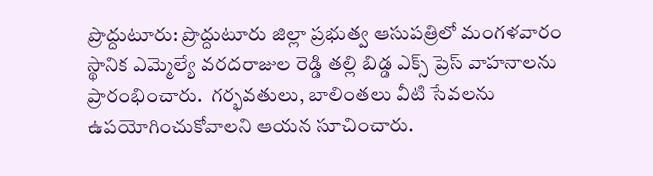ప్రొద్దుటూరు: ప్రొద్దుటూరు జిల్లా ప్రభుత్వ ఆసుపత్రిలో మంగళవారం స్థానిక ఎమ్మెల్యే వరదరాజుల రెడ్డి తల్లి బిడ్డ ఎక్స్ ప్రెస్ వాహనాలను ప్రారంభించారు.  గర్భవతులు, బాలింతలు వీటి సేవలను ఉపయోగించుకోవాలని ఆయన సూచించారు.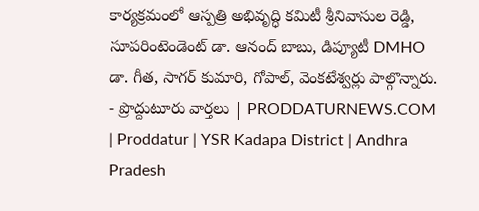కార్యక్రమంలో ఆస్పత్రి అభివృద్ధి కమిటీ శ్రీనివాసుల రెడ్డి,  సూపరింటెండెంట్ డా. ఆనంద్ బాబు, డిప్యూటీ DMHO డా. గీత, సాగర్ కుమారి, గోపాల్, వెంకటేశ్వర్లు పాల్గొన్నారు.
- ప్రొద్దుటూరు వార్తలు | PRODDATURNEWS.COM | Proddatur | YSR Kadapa District | Andhra Pradesh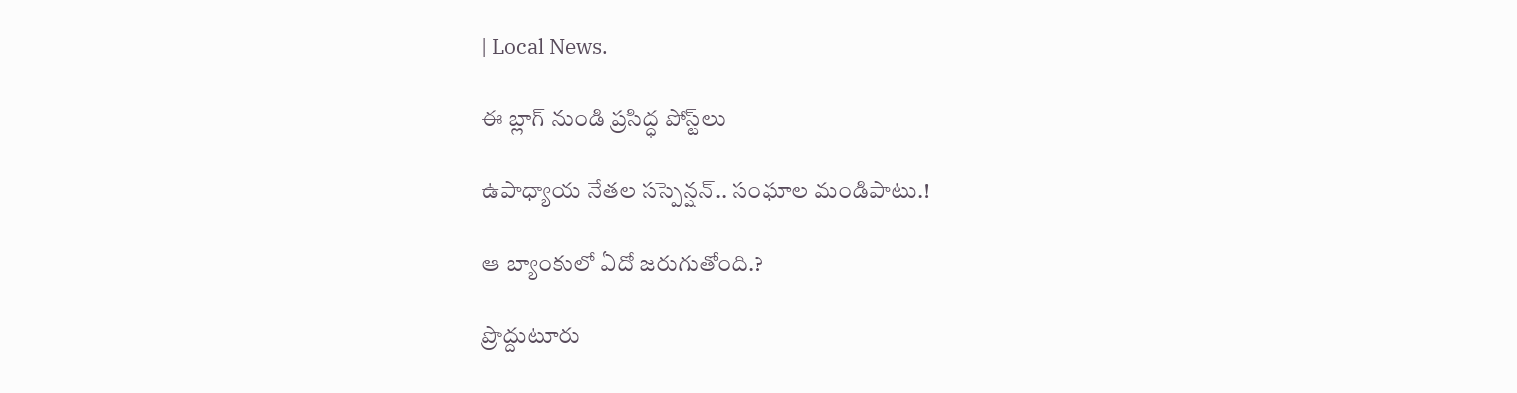| Local News.

ఈ బ్లాగ్ నుండి ప్రసిద్ధ పోస్ట్‌లు

ఉపాధ్యాయ నేతల సస్పెన్షన్.. సంఘాల మండిపాటు.!

ఆ బ్యాంకులో ఏదో జరుగుతోంది.?

ప్రొద్దుటూరు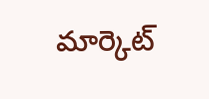మార్కెట్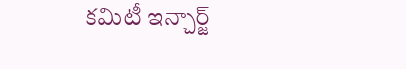కమిటీ ఇన్చార్జ్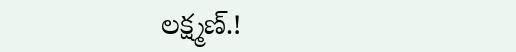లక్ష్మణ్.!